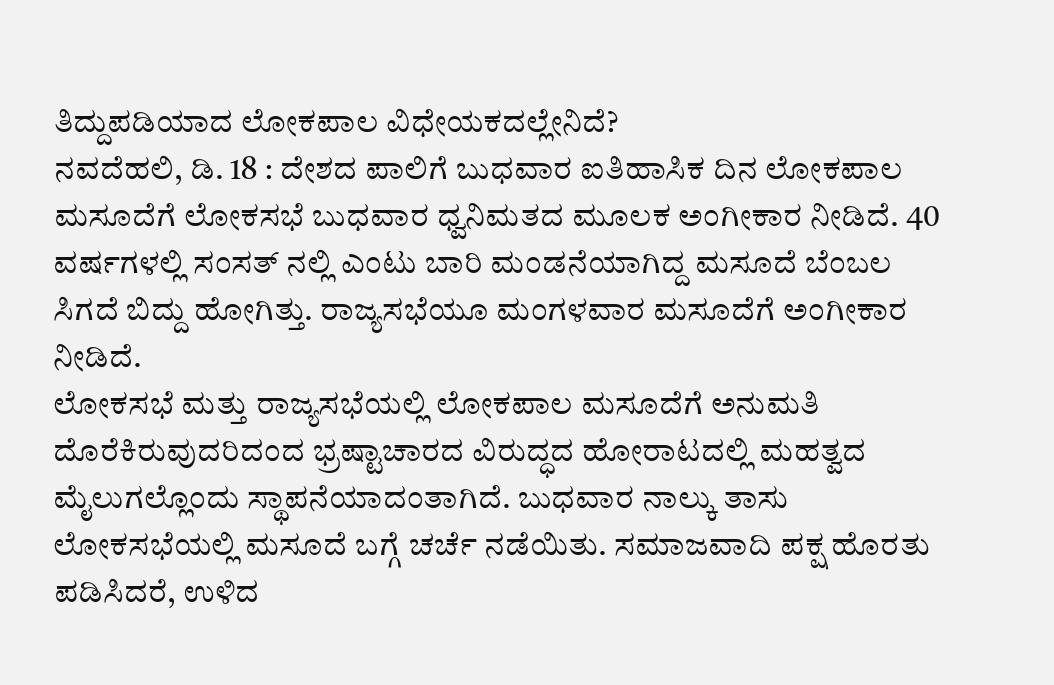ತಿದ್ದುಪಡಿಯಾದ ಲೋಕಪಾಲ ವಿಧೇಯಕದಲ್ಲೇನಿದೆ?
ನವದೆಹಲಿ, ಡಿ. 18 : ದೇಶದ ಪಾಲಿಗೆ ಬುಧವಾರ ಐತಿಹಾಸಿಕ ದಿನ ಲೋಕಪಾಲ ಮಸೂದೆಗೆ ಲೋಕಸಭೆ ಬುಧವಾರ ಧ್ವನಿಮತದ ಮೂಲಕ ಅಂಗೀಕಾರ ನೀಡಿದೆ. 40 ವರ್ಷಗಳಲ್ಲಿ ಸಂಸತ್ ನಲ್ಲಿ ಎಂಟು ಬಾರಿ ಮಂಡನೆಯಾಗಿದ್ದ ಮಸೂದೆ ಬೆಂಬಲ ಸಿಗದೆ ಬಿದ್ದು ಹೋಗಿತ್ತು. ರಾಜ್ಯಸಭೆಯೂ ಮಂಗಳವಾರ ಮಸೂದೆಗೆ ಅಂಗೀಕಾರ ನೀಡಿದೆ.
ಲೋಕಸಭೆ ಮತ್ತು ರಾಜ್ಯಸಭೆಯಲ್ಲಿ ಲೋಕಪಾಲ ಮಸೂದೆಗೆ ಅನುಮತಿ ದೊರೆಕಿರುವುದರಿದಂದ ಭ್ರಷ್ಟಾಚಾರದ ವಿರುದ್ಧದ ಹೋರಾಟದಲ್ಲಿ ಮಹತ್ವದ ಮೈಲುಗಲ್ಲೊಂದು ಸ್ಥಾಪನೆಯಾದಂತಾಗಿದೆ. ಬುಧವಾರ ನಾಲ್ಕು ತಾಸು ಲೋಕಸಭೆಯಲ್ಲಿ ಮಸೂದೆ ಬಗ್ಗೆ ಚರ್ಚೆ ನಡೆಯಿತು. ಸಮಾಜವಾದಿ ಪಕ್ಷ ಹೊರತು ಪಡಿಸಿದರೆ, ಉಳಿದ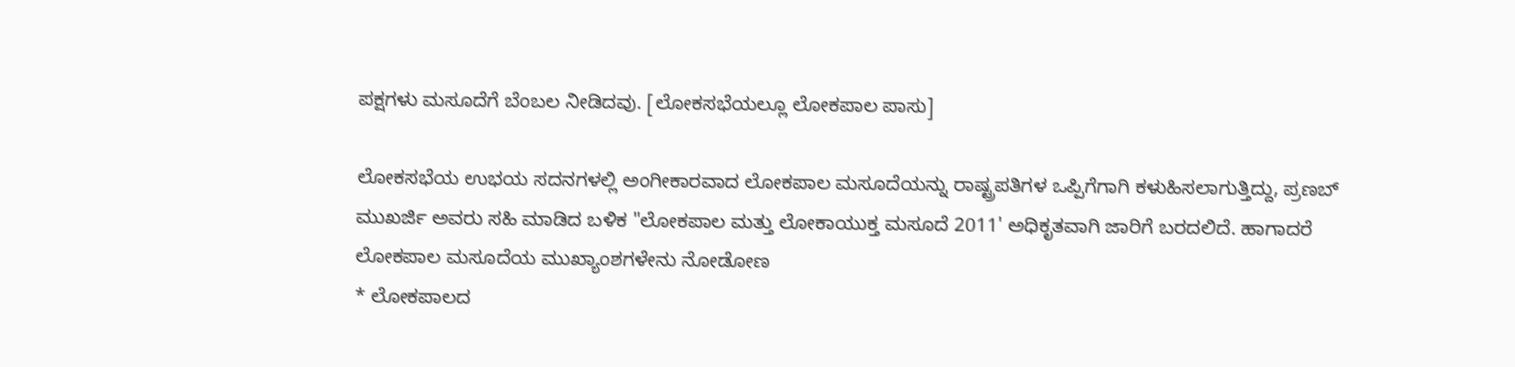ಪಕ್ಷಗಳು ಮಸೂದೆಗೆ ಬೆಂಬಲ ನೀಡಿದವು. [ಲೋಕಸಭೆಯಲ್ಲೂ ಲೋಕಪಾಲ ಪಾಸು]

ಲೋಕಸಭೆಯ ಉಭಯ ಸದನಗಳಲ್ಲಿ ಅಂಗೀಕಾರವಾದ ಲೋಕಪಾಲ ಮಸೂದೆಯನ್ನು ರಾಷ್ಟ್ರಪತಿಗಳ ಒಪ್ಪಿಗೆಗಾಗಿ ಕಳುಹಿಸಲಾಗುತ್ತಿದ್ದು, ಪ್ರಣಬ್ ಮುಖರ್ಜಿ ಅವರು ಸಹಿ ಮಾಡಿದ ಬಳಿಕ "ಲೋಕಪಾಲ ಮತ್ತು ಲೋಕಾಯುಕ್ತ ಮಸೂದೆ 2011' ಅಧಿಕೃತವಾಗಿ ಜಾರಿಗೆ ಬರದಲಿದೆ. ಹಾಗಾದರೆ ಲೋಕಪಾಲ ಮಸೂದೆಯ ಮುಖ್ಯಾಂಶಗಳೇನು ನೋಡೋಣ
* ಲೋಕಪಾಲದ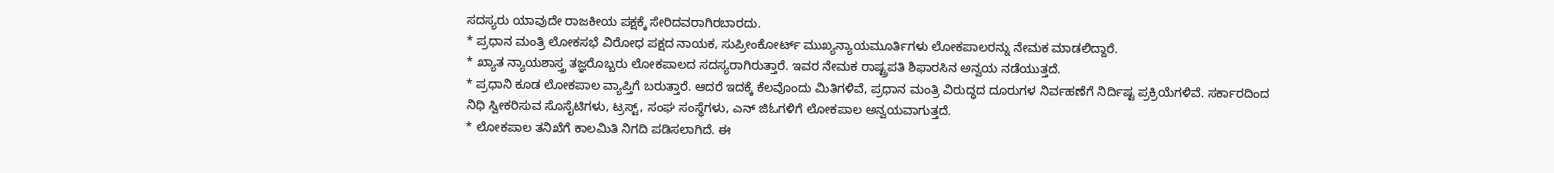ಸದಸ್ಯರು ಯಾವುದೇ ರಾಜಕೀಯ ಪಕ್ಷಕ್ಕೆ ಸೇರಿದವರಾಗಿರಬಾರದು.
* ಪ್ರಧಾನ ಮಂತ್ರಿ ಲೋಕಸಭೆ ವಿರೋಧ ಪಕ್ಷದ ನಾಯಕ, ಸುಪ್ರೀಂಕೋರ್ಟ್ ಮುಖ್ಯನ್ಯಾಯಮೂರ್ತಿಗಳು ಲೋಕಪಾಲರನ್ನು ನೇಮಕ ಮಾಡಲಿದ್ದಾರೆ.
* ಖ್ಯಾತ ನ್ಯಾಯಶಾಸ್ತ್ರ ತಜ್ಞರೊಬ್ಬರು ಲೋಕಪಾಲದ ಸದಸ್ಯರಾಗಿರುತ್ತಾರೆ. ಇವರ ನೇಮಕ ರಾಷ್ಟ್ರಪತಿ ಶಿಫಾರಸಿನ ಅನ್ವಯ ನಡೆಯುತ್ತದೆ.
* ಪ್ರಧಾನಿ ಕೂಡ ಲೋಕಪಾಲ ವ್ಯಾಪ್ತಿಗೆ ಬರುತ್ತಾರೆ. ಆದರೆ ಇದಕ್ಕೆ ಕೆಲವೊಂದು ಮಿತಿಗಳಿವೆ, ಪ್ರಧಾನ ಮಂತ್ರಿ ವಿರುದ್ಧದ ದೂರುಗಳ ನಿರ್ವಹಣೆಗೆ ನಿರ್ದಿಷ್ಟ ಪ್ರಕ್ರಿಯೆಗಳಿವೆ. ಸರ್ಕಾರದಿಂದ ನಿಧಿ ಸ್ವೀಕರಿಸುವ ಸೊಸೈಟಿಗಳು, ಟ್ರಸ್ಟ್, ಸಂಘ ಸಂಸ್ಥೆಗಳು, ಎನ್ ಜಿಓಗಳಿಗೆ ಲೋಕಪಾಲ ಅನ್ವಯವಾಗುತ್ತದೆ.
* ಲೋಕಪಾಲ ತನಿಖೆಗೆ ಕಾಲಮಿತಿ ನಿಗದಿ ಪಡಿಸಲಾಗಿದೆ. ಈ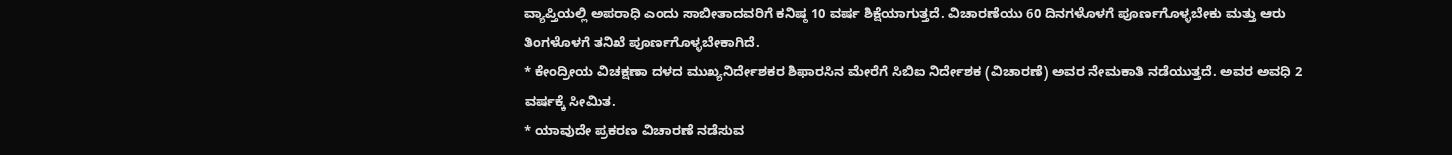ವ್ಯಾಪ್ತಿಯಲ್ಲಿ ಅಪರಾಧಿ ಎಂದು ಸಾಬೀತಾದವರಿಗೆ ಕನಿಷ್ಠ 10 ವರ್ಷ ಶಿಕ್ಷೆಯಾಗುತ್ತದೆ. ವಿಚಾರಣೆಯು 60 ದಿನಗಳೊಳಗೆ ಪೂರ್ಣಗೊಳ್ಳಬೇಕು ಮತ್ತು ಆರು ತಿಂಗಳೊಳಗೆ ತನಿಖೆ ಪೂರ್ಣಗೊಳ್ಳಬೇಕಾಗಿದೆ.
* ಕೇಂದ್ರೀಯ ವಿಚಕ್ಷಣಾ ದಳದ ಮುಖ್ಯನಿರ್ದೇಶಕರ ಶಿಫಾರಸಿನ ಮೇರೆಗೆ ಸಿಬಿಐ ನಿರ್ದೇಶಕ (ವಿಚಾರಣೆ) ಅವರ ನೇಮಕಾತಿ ನಡೆಯುತ್ತದೆ. ಅವರ ಅವಧಿ 2 ವರ್ಷಕ್ಕೆ ಸೀಮಿತ.
* ಯಾವುದೇ ಪ್ರಕರಣ ವಿಚಾರಣೆ ನಡೆಸುವ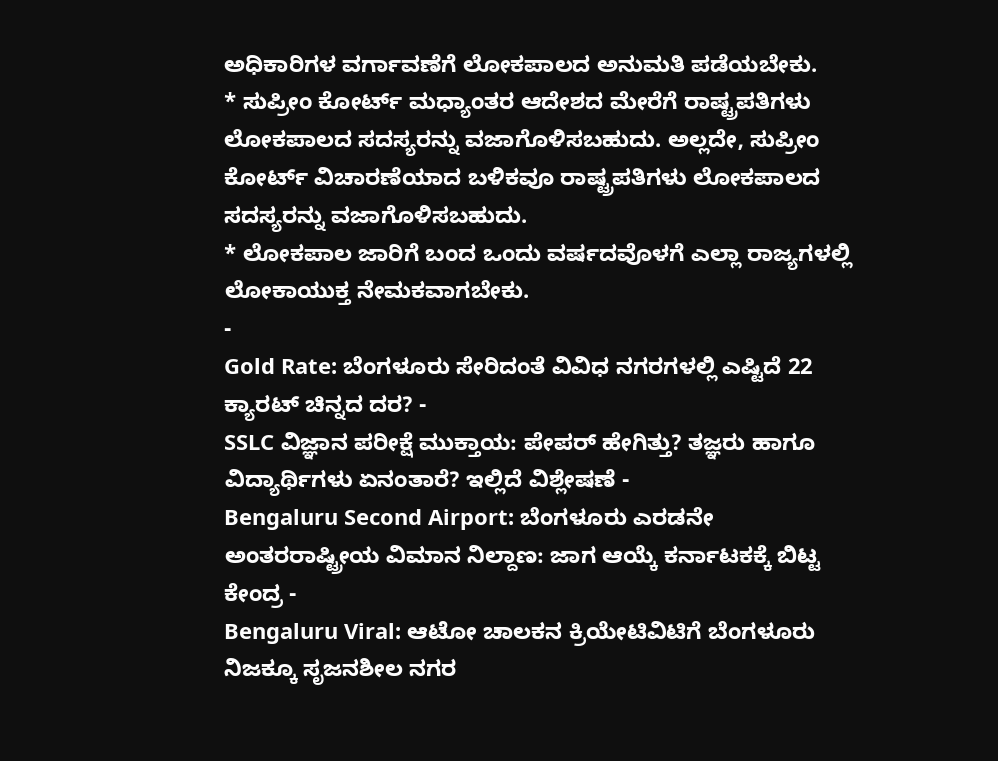ಅಧಿಕಾರಿಗಳ ವರ್ಗಾವಣೆಗೆ ಲೋಕಪಾಲದ ಅನುಮತಿ ಪಡೆಯಬೇಕು.
* ಸುಪ್ರೀಂ ಕೋರ್ಟ್ ಮಧ್ಯಾಂತರ ಆದೇಶದ ಮೇರೆಗೆ ರಾಷ್ಟ್ರಪತಿಗಳು ಲೋಕಪಾಲದ ಸದಸ್ಯರನ್ನು ವಜಾಗೊಳಿಸಬಹುದು. ಅಲ್ಲದೇ, ಸುಪ್ರೀಂ ಕೋರ್ಟ್ ವಿಚಾರಣೆಯಾದ ಬಳಿಕವೂ ರಾಷ್ಟ್ರಪತಿಗಳು ಲೋಕಪಾಲದ ಸದಸ್ಯರನ್ನು ವಜಾಗೊಳಿಸಬಹುದು.
* ಲೋಕಪಾಲ ಜಾರಿಗೆ ಬಂದ ಒಂದು ವರ್ಷದವೊಳಗೆ ಎಲ್ಲಾ ರಾಜ್ಯಗಳಲ್ಲಿ ಲೋಕಾಯುಕ್ತ ನೇಮಕವಾಗಬೇಕು.
-
Gold Rate: ಬೆಂಗಳೂರು ಸೇರಿದಂತೆ ವಿವಿಧ ನಗರಗಳಲ್ಲಿ ಎಷ್ಟಿದೆ 22 ಕ್ಯಾರಟ್ ಚಿನ್ನದ ದರ? -
SSLC ವಿಜ್ಞಾನ ಪರೀಕ್ಷೆ ಮುಕ್ತಾಯ: ಪೇಪರ್ ಹೇಗಿತ್ತು? ತಜ್ಞರು ಹಾಗೂ ವಿದ್ಯಾರ್ಥಿಗಳು ಏನಂತಾರೆ? ಇಲ್ಲಿದೆ ವಿಶ್ಲೇಷಣೆ -
Bengaluru Second Airport: ಬೆಂಗಳೂರು ಎರಡನೇ ಅಂತರರಾಷ್ಟ್ರೀಯ ವಿಮಾನ ನಿಲ್ದಾಣ: ಜಾಗ ಆಯ್ಕೆ ಕರ್ನಾಟಕಕ್ಕೆ ಬಿಟ್ಟ ಕೇಂದ್ರ -
Bengaluru Viral: ಆಟೋ ಚಾಲಕನ ಕ್ರಿಯೇಟಿವಿಟಿಗೆ ಬೆಂಗಳೂರು ನಿಜಕ್ಕೂ ಸೃಜನಶೀಲ ನಗರ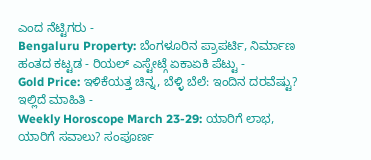ಎಂದ ನೆಟ್ಟಿಗರು -
Bengaluru Property: ಬೆಂಗಳೂರಿನ ಪ್ರಾಪರ್ಟಿ, ನಿರ್ಮಾಣ ಹಂತದ ಕಟ್ಟಡ - ರಿಯಲ್ ಎಸ್ಟೇಟ್ಗೆ ಏಕಾಏಕಿ ಪೆಟ್ಟು -
Gold Price: ಇಳಿಕೆಯತ್ತ ಚಿನ್ನ, ಬೆಳ್ಳಿ ಬೆಲೆ: ಇಂದಿನ ದರವೆಷ್ಟು? ಇಲ್ಲಿದೆ ಮಾಹಿತಿ -
Weekly Horoscope March 23-29: ಯಾರಿಗೆ ಲಾಭ, ಯಾರಿಗೆ ಸವಾಲು? ಸಂಪೂರ್ಣ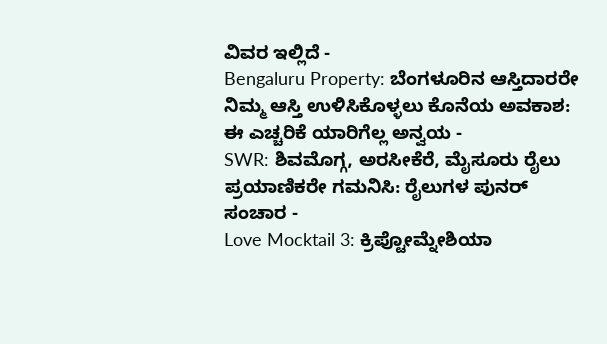ವಿವರ ಇಲ್ಲಿದೆ -
Bengaluru Property: ಬೆಂಗಳೂರಿನ ಆಸ್ತಿದಾರರೇ ನಿಮ್ಮ ಆಸ್ತಿ ಉಳಿಸಿಕೊಳ್ಳಲು ಕೊನೆಯ ಅವಕಾಶ: ಈ ಎಚ್ಚರಿಕೆ ಯಾರಿಗೆಲ್ಲ ಅನ್ವಯ -
SWR: ಶಿವಮೊಗ್ಗ, ಅರಸೀಕೆರೆ, ಮೈಸೂರು ರೈಲು ಪ್ರಯಾಣಿಕರೇ ಗಮನಿಸಿ: ರೈಲುಗಳ ಪುನರ್ ಸಂಚಾರ -
Love Mocktail 3: ಕ್ರಿಪ್ಟೋಮ್ನೇಶಿಯಾ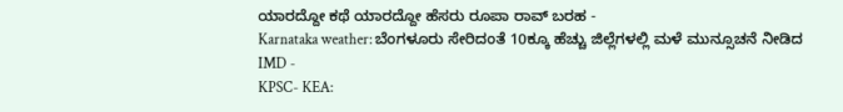ಯಾರದ್ದೋ ಕಥೆ ಯಾರದ್ದೋ ಹೆಸರು ರೂಪಾ ರಾವ್ ಬರಹ -
Karnataka weather: ಬೆಂಗಳೂರು ಸೇರಿದಂತೆ 10ಕ್ಕೂ ಹೆಚ್ಚು ಜಿಲ್ಲೆಗಳಲ್ಲಿ ಮಳೆ ಮುನ್ಸೂಚನೆ ನೀಡಿದ IMD -
KPSC- KEA: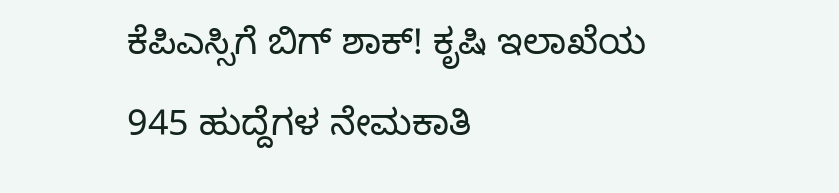ಕೆಪಿಎಸ್ಸಿಗೆ ಬಿಗ್ ಶಾಕ್! ಕೃಷಿ ಇಲಾಖೆಯ 945 ಹುದ್ದೆಗಳ ನೇಮಕಾತಿ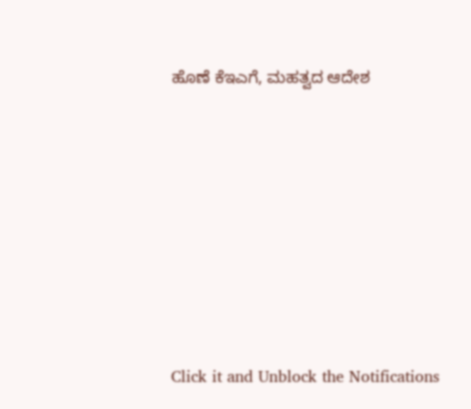ಹೊಣೆ ಕೆಇಎಗೆ, ಮಹತ್ವದ ಆದೇಶ












Click it and Unblock the Notifications